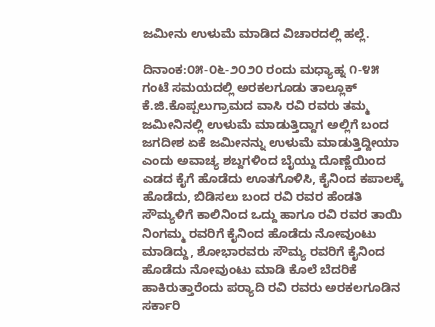ಜಮೀನು ಉಳುಮೆ ಮಾಡಿದ ವಿಚಾರದಲ್ಲಿ ಹಲ್ಲೆ.

ದಿನಾಂಕ:೦೫-೦೬-೨೦೨೦ ರಂದು ಮಧ್ಯಾಹ್ನ ೧-೪೫ ಗಂಟೆ ಸಮಯದಲ್ಲಿ ಅರಕಲಗೂಡು ತಾಲ್ಲೂಕ್
ಕೆ.ಜಿ.ಕೊಪ್ಪಲುಗ್ರಾಮದ ವಾಸಿ ರವಿ ರವರು ತಮ್ಮ ಜಮೀನಿನಲ್ಲಿ ಉಳುಮೆ ಮಾಡುತ್ತಿದ್ದಾಗ ಅಲ್ಲಿಗೆ ಬಂದ ಜಗದೀಶ ಏಕೆ ಜಮೀನನ್ನು ಉಳುಮೆ ಮಾಡುತ್ತಿದ್ದೀಯಾ ಎಂದು ಅವಾಚ್ಯ ಶಬ್ದಗಳಿಂದ ಬೈಯ್ದು ದೊಣ್ಣೆಯಿಂದ ಎಡದ ಕೈಗೆ ಹೊಡೆದು ಊತಗೊಳಿಸಿ, ಕೈನಿಂದ ಕಪಾಲಕ್ಕೆ ಹೊಡೆದು, ಬಿಡಿಸಲು ಬಂದ ರವಿ ರವರ ಹೆಂಡತಿ ಸೌಮ್ಯಳಿಗೆ ಕಾಲಿನಿಂದ ಒದ್ದು ಹಾಗೂ ರವಿ ರವರ ತಾಯಿ ನಿಂಗಮ್ಮ ರವರಿಗೆ ಕೈನಿಂದ ಹೊಡೆದು ನೋವುಂಟು ಮಾಡಿದ್ದು, ಶೋಭಾರವರು ಸೌಮ್ಯ ರವರಿಗೆ ಕೈನಿಂದ ಹೊಡೆದು ನೋವುಂಟು ಮಾಡಿ ಕೊಲೆ ಬೆದರಿಕೆ ಹಾಕಿರುತ್ತಾರೆಂದು ಪರ‍್ಯಾದಿ ರವಿ ರವರು ಅರಕಲಗೂಡಿನ ಸರ್ಕಾರಿ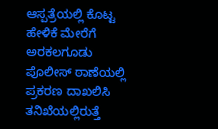ಆಸ್ಪತ್ರೆಯಲ್ಲಿ ಕೊಟ್ಟ ಹೇಳಿಕೆ ಮೇರೆಗೆ ಅರಕಲಗೂಡು ಪೊಲೀಸ್ ಠಾಣೆಯಲ್ಲಿ ಪ್ರಕರಣ ದಾಖಲಿಸಿ ತನಿಖೆಯಲ್ಲಿರುತ್ತೆ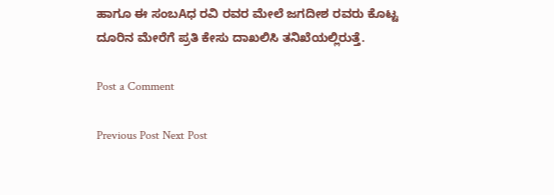ಹಾಗೂ ಈ ಸಂಬAಧ ರವಿ ರವರ ಮೇಲೆ ಜಗದೀಶ ರವರು ಕೊಟ್ಟ ದೂರಿನ ಮೇರೆಗೆ ಪ್ರತಿ ಕೇಸು ದಾಖಲಿಸಿ ತನಿಖೆಯಲ್ಲಿರುತ್ತೆ.

Post a Comment

Previous Post Next Post